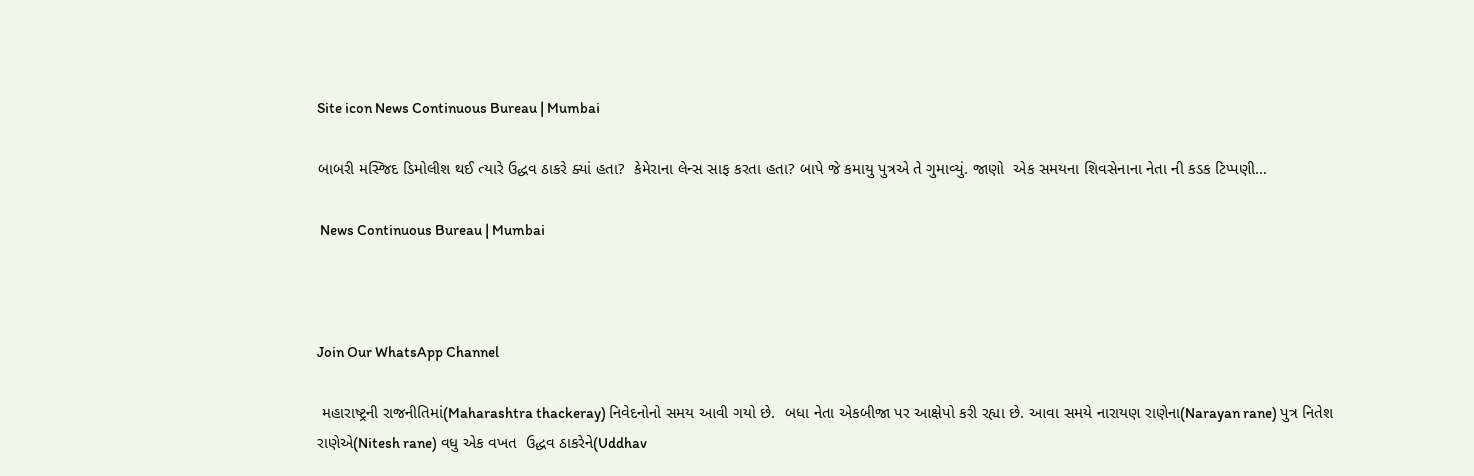Site icon News Continuous Bureau | Mumbai

બાબરી મસ્જિદ ડિમોલીશ થઈ ત્યારે ઉદ્ધવ ઠાકરે ક્યાં હતા?  કેમેરાના લેન્સ સાફ કરતા હતા? બાપે જે કમાયુ પુત્રએ તે ગુમાવ્યું. જાણો  એક સમયના શિવસેનાના નેતા ની કડક ટિપ્પણી…

 News Continuous Bureau | Mumbai



Join Our WhatsApp Channel

 મહારાષ્ટ્રની રાજનીતિમાં(Maharashtra thackeray) નિવેદનોનો સમય આવી ગયો છે.  બધા નેતા એકબીજા પર આક્ષેપો કરી રહ્યા છે. આવા સમયે નારાયણ રાણેના(Narayan rane) પુત્ર નિતેશ રાણેએ(Nitesh rane) વધુ એક વખત  ઉદ્ધવ ઠાકરેને(Uddhav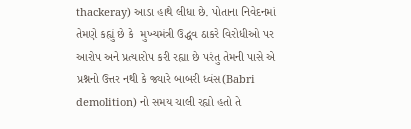thackeray) આડા હાથે લીધા છે. પોતાના નિવેદનમાં તેમણે કહ્યું છે કે  મુખ્યમંત્રી ઉદ્ધવ ઠાકરે વિરોધીઓ પર આરોપ અને પ્રત્યારોપ કરી રહ્યા છે પરંતુ તેમની પાસે એ પ્રશ્નનો ઉત્તર નથી કે જ્યારે બાબરી ધ્વંસ(Babri demolition) નો સમય ચાલી રહ્યો હતો તે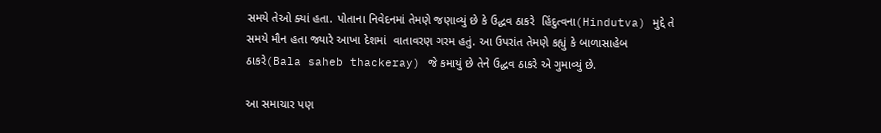સમયે તેઓ ક્યાં હતા. પોતાના નિવેદનમાં તેમણે જણાવ્યું છે કે ઉદ્ધવ ઠાકરે  હિંદુત્વના(Hindutva) મુદ્દે તે સમયે મૌન હતા જ્યારે આખા દેશમાં  વાતાવરણ ગરમ હતું. આ ઉપરાંત તેમણે કહ્યું કે બાળાસાહેબ ઠાકરે(Bala saheb thackeray) જે કમાયું છે તેને ઉદ્ધવ ઠાકરે એ ગુમાવ્યું છે.

આ સમાચાર પણ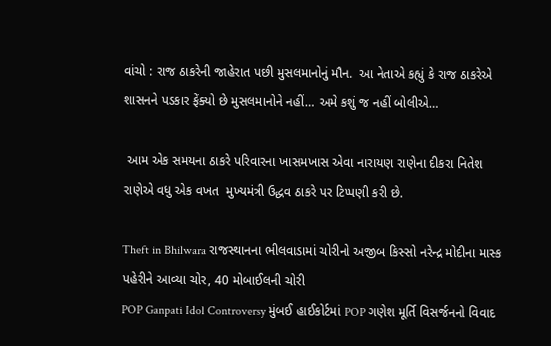વાંચો : રાજ ઠાકરેની જાહેરાત પછી મુસલમાનોનું મૌન.  આ નેતાએ કહ્યું કે રાજ ઠાકરેએ શાસનને પડકાર ફેંક્યો છે મુસલમાનોને નહીં… અમે કશું જ નહીં બોલીએ…

 આમ એક સમયના ઠાકરે પરિવારના ખાસમખાસ એવા નારાયણ રાણેના દીકરા નિતેશ રાણેએ વધુ એક વખત  મુખ્યમંત્રી ઉદ્ધવ ઠાકરે પર ટિપ્પણી કરી છે.

Theft in Bhilwara રાજસ્થાનના ભીલવાડામાં ચોરીનો અજીબ કિસ્સો નરેન્દ્ર મોદીના માસ્ક પહેરીને આવ્યા ચોર, 40 મોબાઈલની ચોરી
POP Ganpati Idol Controversy મુંબઈ હાઈકોર્ટમાં POP ગણેશ મૂર્તિ વિસર્જનનો વિવાદ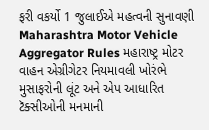ફરી વકર્યો 1 જુલાઈએ મહત્વની સુનાવણી
Maharashtra Motor Vehicle Aggregator Rules મહારાષ્ટ્ર મોટર વાહન એગ્રીગેટર નિયમાવલી ખોરંભે મુસાફરોની લૂંટ અને એપ આધારિત ટૅક્સીઓની મનમાની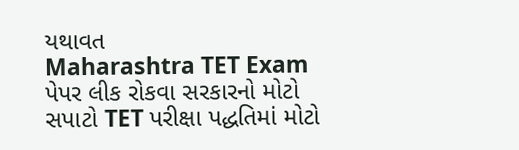યથાવત
Maharashtra TET Exam પેપર લીક રોકવા સરકારનો મોટો સપાટો TET પરીક્ષા પદ્ધતિમાં મોટો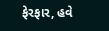ફેરફાર, હવે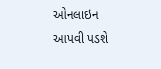ઓનલાઇન આપવી પડશે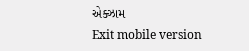એક્ઝામ
Exit mobile version